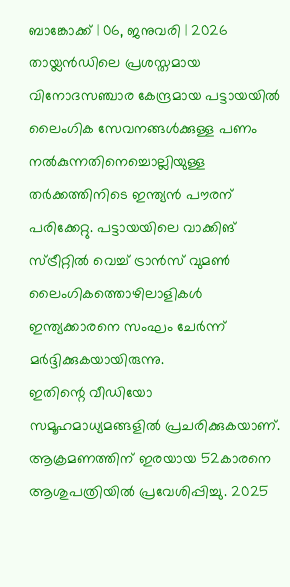ബാങ്കോക്ക് | 06, ജനുവരി | 2026
തായ്ലൻഡിലെ പ്രശസ്തമായ വിനോദസഞ്ചാര കേന്ദ്രമായ പട്ടായയിൽ ലൈംഗിക സേവനങ്ങൾക്കുള്ള പണം നൽകുന്നതിനെച്ചൊല്ലിയുള്ള തർക്കത്തിനിടെ ഇന്ത്യൻ പൗരന് പരിക്കേറ്റു. പട്ടായയിലെ വാക്കിങ് സ്ട്രീറ്റിൽ വെച്ച് ട്രാൻസ് വുമൺ ലൈംഗികത്തൊഴിലാളികൾ ഇന്ത്യക്കാരനെ സംഘം ചേർന്ന് മർദ്ദിക്കുകയായിരുന്നു.
ഇതിന്റെ വീഡിയോ സമൂഹമാധ്യമങ്ങളിൽ പ്രചരിക്കുകയാണ്. ആക്രമണത്തിന് ഇരയായ 52കാരനെ ആശുപത്രിയിൽ പ്രവേശിപ്പിച്ചു. 2025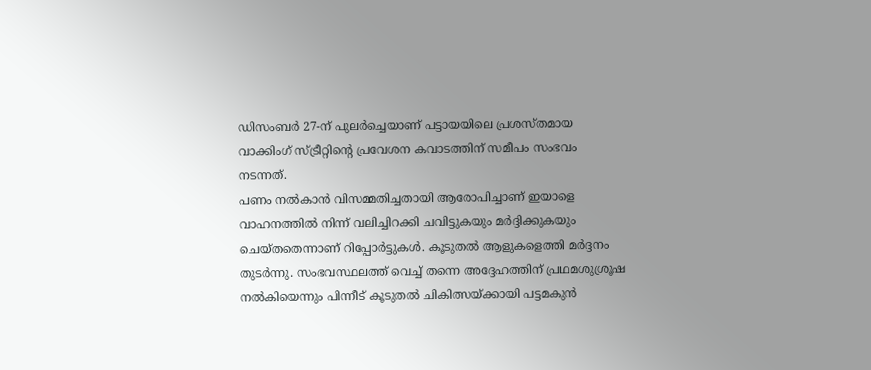ഡിസംബർ 27-ന് പുലർച്ചെയാണ് പട്ടായയിലെ പ്രശസ്തമായ വാക്കിംഗ് സ്ട്രീറ്റിന്റെ പ്രവേശന കവാടത്തിന് സമീപം സംഭവം നടന്നത്.
പണം നൽകാൻ വിസമ്മതിച്ചതായി ആരോപിച്ചാണ് ഇയാളെ വാഹനത്തിൽ നിന്ന് വലിച്ചിറക്കി ചവിട്ടുകയും മർദ്ദിക്കുകയും ചെയ്തതെന്നാണ് റിപ്പോർട്ടുകൾ. കൂടുതൽ ആളുകളെത്തി മർദ്ദനം തുടർന്നു. സംഭവസ്ഥലത്ത് വെച്ച് തന്നെ അദ്ദേഹത്തിന് പ്രഥമശുശ്രൂഷ നൽകിയെന്നും പിന്നീട് കൂടുതൽ ചികിത്സയ്ക്കായി പട്ടമകുൻ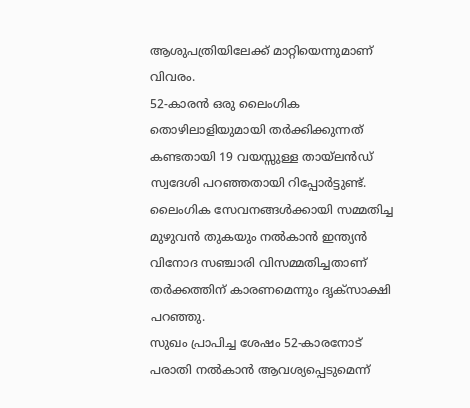ആശുപത്രിയിലേക്ക് മാറ്റിയെന്നുമാണ് വിവരം.
52-കാരൻ ഒരു ലൈംഗിക തൊഴിലാളിയുമായി തർക്കിക്കുന്നത് കണ്ടതായി 19 വയസ്സുള്ള തായ്ലൻഡ് സ്വദേശി പറഞ്ഞതായി റിപ്പോർട്ടുണ്ട്. ലൈംഗിക സേവനങ്ങൾക്കായി സമ്മതിച്ച മുഴുവൻ തുകയും നൽകാൻ ഇന്ത്യൻ വിനോദ സഞ്ചാരി വിസമ്മതിച്ചതാണ് തർക്കത്തിന് കാരണമെന്നും ദൃക്സാക്ഷി പറഞ്ഞു.
സുഖം പ്രാപിച്ച ശേഷം 52-കാരനോട് പരാതി നൽകാൻ ആവശ്യപ്പെടുമെന്ന്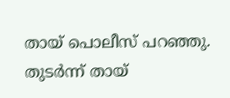തായ് പൊലീസ് പറഞ്ഞു. തുടർന്ന് തായ്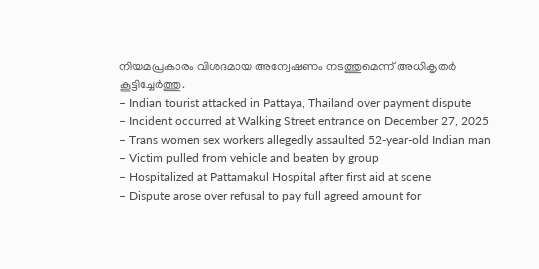നിയമപ്രകാരം വിശദമായ അന്വേഷണം നടത്തുമെന്ന് അധികൃതർ കൂട്ടിച്ചേർത്തു.
– Indian tourist attacked in Pattaya, Thailand over payment dispute
– Incident occurred at Walking Street entrance on December 27, 2025
– Trans women sex workers allegedly assaulted 52-year-old Indian man
– Victim pulled from vehicle and beaten by group
– Hospitalized at Pattamakul Hospital after first aid at scene
– Dispute arose over refusal to pay full agreed amount for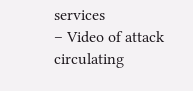services
– Video of attack circulating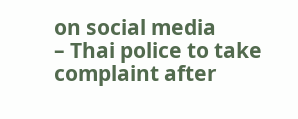on social media
– Thai police to take complaint after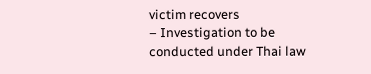victim recovers
– Investigation to be conducted under Thai law